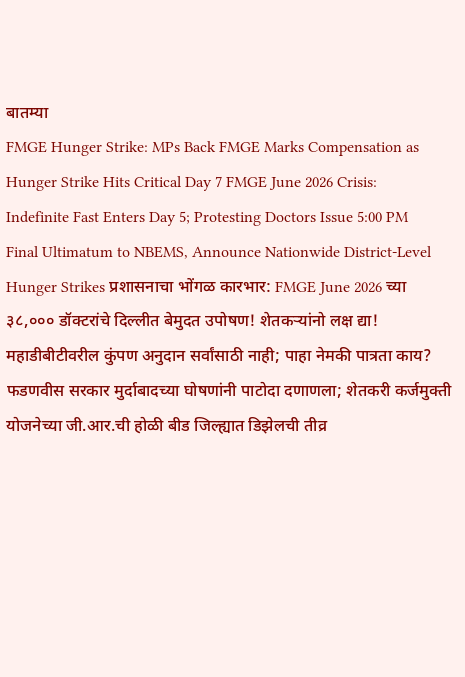बातम्या
FMGE Hunger Strike: MPs Back FMGE Marks Compensation as Hunger Strike Hits Critical Day 7 FMGE June 2026 Crisis: Indefinite Fast Enters Day 5; Protesting Doctors Issue 5:00 PM Final Ultimatum to NBEMS, Announce Nationwide District-Level Hunger Strikes प्रशासनाचा भोंगळ कारभार: FMGE June 2026 च्या ३८,००० डॉक्टरांचे दिल्लीत बेमुदत उपोषण! शेतकऱ्यांनो लक्ष द्या! महाडीबीटीवरील कुंपण अनुदान सर्वांसाठी नाही; पाहा नेमकी पात्रता काय? फडणवीस सरकार मुर्दाबादच्या घोषणांनी पाटोदा दणाणला; शेतकरी कर्जमुक्ती योजनेच्या जी.आर.ची होळी बीड जिल्ह्यात डिझेलची तीव्र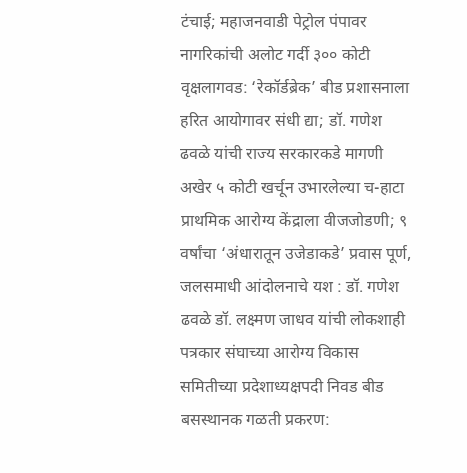टंचाई; महाजनवाडी पेट्रोल पंपावर नागरिकांची अलोट गर्दी ३०० कोटी वृक्षलागवड: ‘रेकॉर्डब्रेक’ बीड प्रशासनाला हरित आयोगावर संधी द्या; डॉ. गणेश ढवळे यांची राज्य सरकारकडे मागणी अखेर ५ कोटी खर्चून उभारलेल्या च-हाटा प्राथमिक आरोग्य केंद्राला वीजजोडणी; ९ वर्षांचा ‘अंधारातून उजेडाकडे’ प्रवास पूर्ण, जलसमाधी आंदोलनाचे यश : डॉ. गणेश ढवळे डॉ. लक्ष्मण जाधव यांची लोकशाही पत्रकार संघाच्या आरोग्य विकास समितीच्या प्रदेशाध्यक्षपदी निवड बीड बसस्थानक गळती प्रकरण: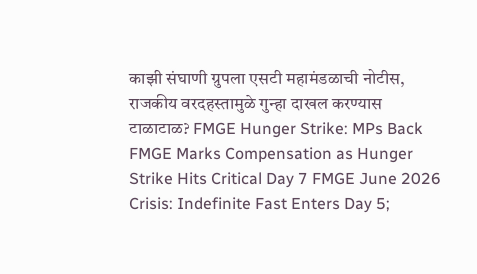काझी संघाणी ग्रुपला एसटी महामंडळाची नोटीस, राजकीय वरदहस्तामुळे गुन्हा दाखल करण्यास टाळाटाळ? FMGE Hunger Strike: MPs Back FMGE Marks Compensation as Hunger Strike Hits Critical Day 7 FMGE June 2026 Crisis: Indefinite Fast Enters Day 5;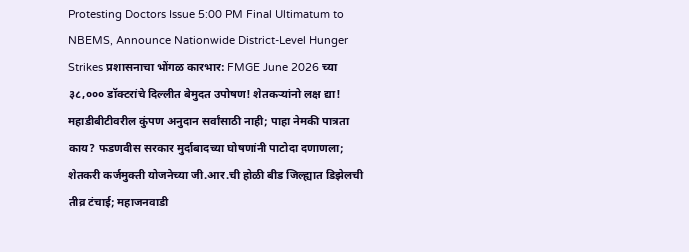Protesting Doctors Issue 5:00 PM Final Ultimatum to NBEMS, Announce Nationwide District-Level Hunger Strikes प्रशासनाचा भोंगळ कारभार: FMGE June 2026 च्या ३८,००० डॉक्टरांचे दिल्लीत बेमुदत उपोषण! शेतकऱ्यांनो लक्ष द्या! महाडीबीटीवरील कुंपण अनुदान सर्वांसाठी नाही; पाहा नेमकी पात्रता काय? फडणवीस सरकार मुर्दाबादच्या घोषणांनी पाटोदा दणाणला; शेतकरी कर्जमुक्ती योजनेच्या जी.आर.ची होळी बीड जिल्ह्यात डिझेलची तीव्र टंचाई; महाजनवाडी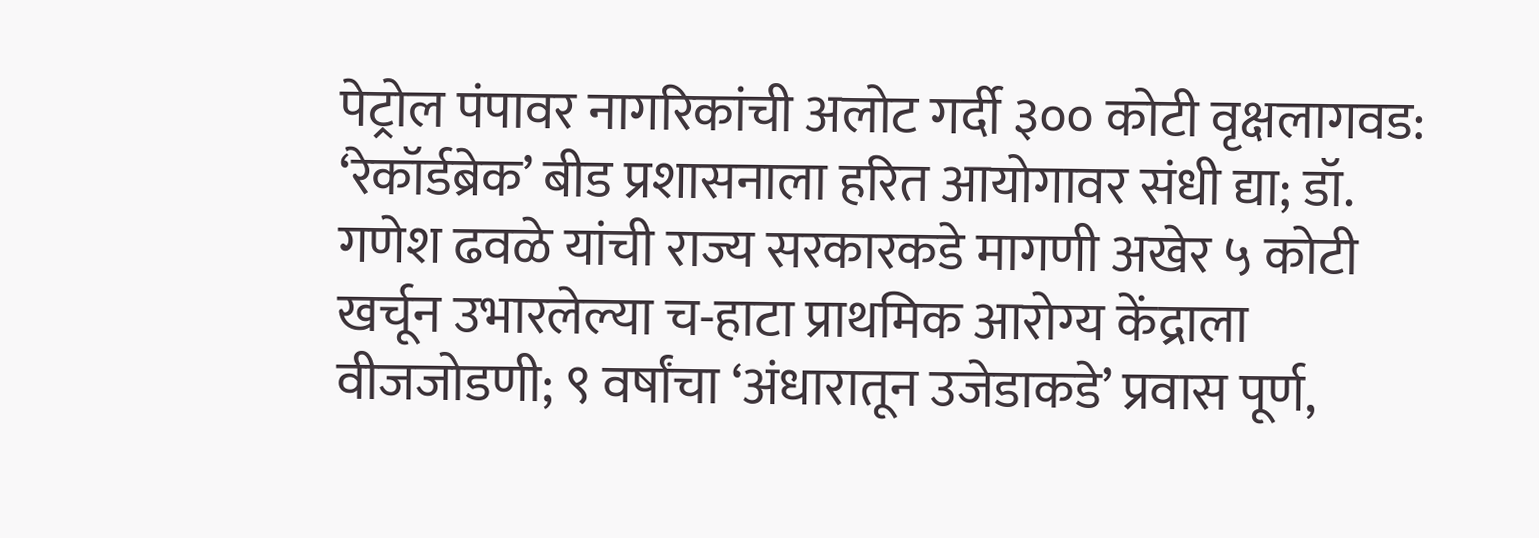पेट्रोल पंपावर नागरिकांची अलोट गर्दी ३०० कोटी वृक्षलागवड: ‘रेकॉर्डब्रेक’ बीड प्रशासनाला हरित आयोगावर संधी द्या; डॉ. गणेश ढवळे यांची राज्य सरकारकडे मागणी अखेर ५ कोटी खर्चून उभारलेल्या च-हाटा प्राथमिक आरोग्य केंद्राला वीजजोडणी; ९ वर्षांचा ‘अंधारातून उजेडाकडे’ प्रवास पूर्ण,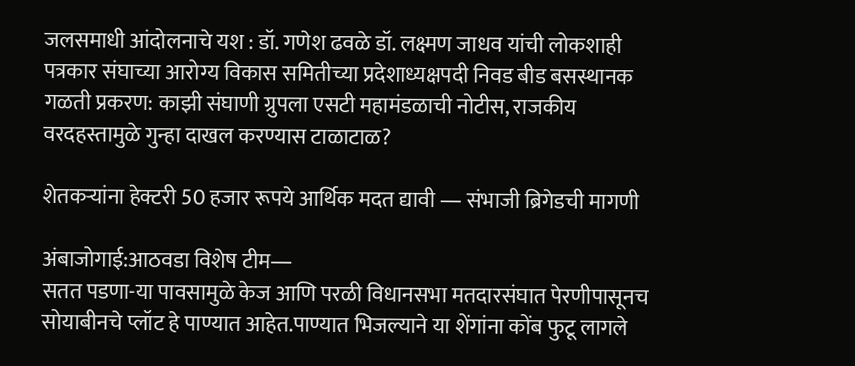जलसमाधी आंदोलनाचे यश : डॉ. गणेश ढवळे डॉ. लक्ष्मण जाधव यांची लोकशाही पत्रकार संघाच्या आरोग्य विकास समितीच्या प्रदेशाध्यक्षपदी निवड बीड बसस्थानक गळती प्रकरण: काझी संघाणी ग्रुपला एसटी महामंडळाची नोटीस, राजकीय वरदहस्तामुळे गुन्हा दाखल करण्यास टाळाटाळ?

शेतकऱ्यांना हेक्टरी 50 हजार रूपये आर्थिक मदत द्यावी ― संभाजी ब्रिगेडची मागणी

अंबाजोगाई:आठवडा विशेष टीम―
सतत पडणा-या पावसामुळे केज आणि परळी विधानसभा मतदारसंघात पेरणीपासूनच सोयाबीनचे प्लॉट हे पाण्यात आहेत.पाण्यात भिजल्याने या शेंगांना कोंब फुटू लागले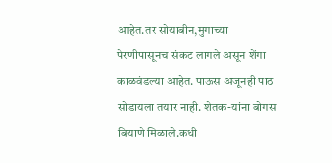आहेत.तर सोयाबीन,मुगाच्या
पेरणीपासूनच संकट लागले असून शेंगा काळवंडल्या आहेत. पाऊस अजूनही पाठ सोडायला तयार नाही. शेतक-यांना बोगस बियाणे मिळाले.कधी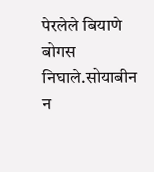पेरलेले बियाणे बोगस निघाले.सोयाबीन न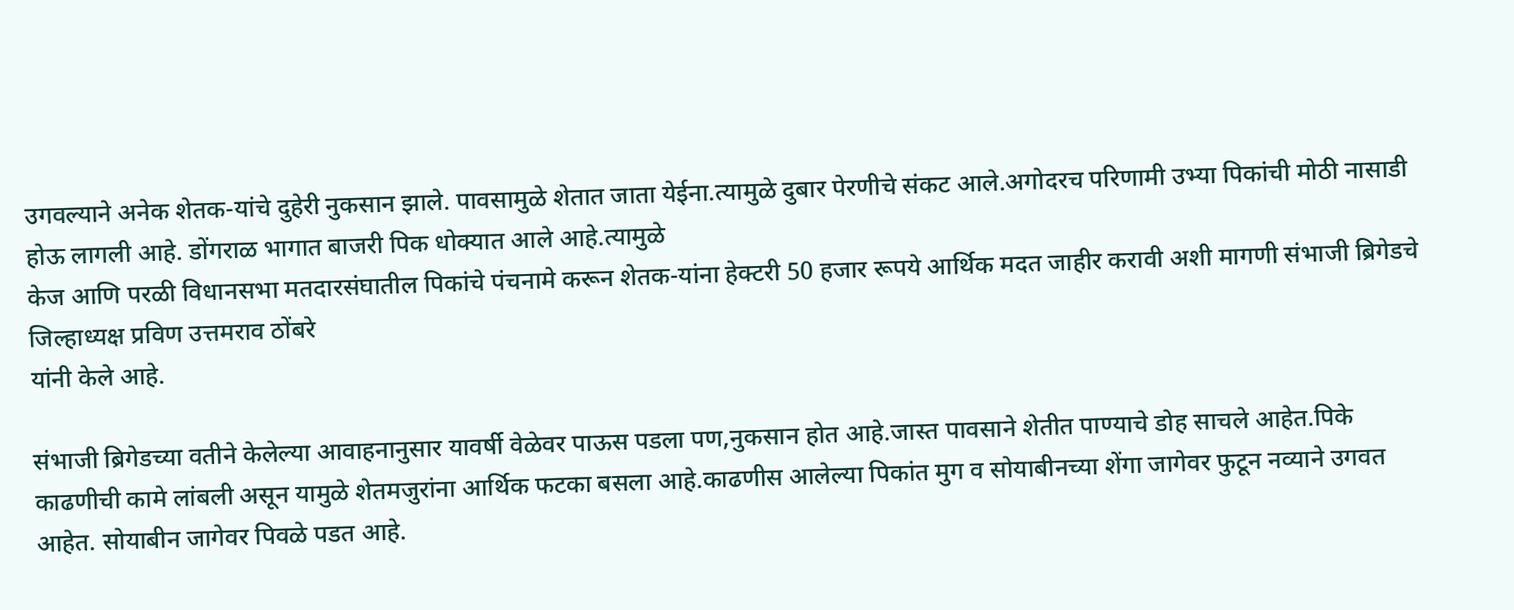उगवल्याने अनेक शेतक-यांचे दुहेरी नुकसान झाले. पावसामुळे शेतात जाता येईना.त्यामुळे दुबार पेरणीचे संकट आले.अगोदरच परिणामी उभ्या पिकांची मोठी नासाडी होऊ लागली आहे. डोंगराळ भागात बाजरी पिक धोक्यात आले आहे.त्यामुळे
केज आणि परळी विधानसभा मतदारसंघातील पिकांचे पंचनामे करून शेतक-यांना हेक्टरी 50 हजार रूपये आर्थिक मदत जाहीर करावी अशी मागणी संभाजी ब्रिगेडचे जिल्हाध्यक्ष प्रविण उत्तमराव ठोंबरे
यांनी केले आहे.

संभाजी ब्रिगेडच्या वतीने केलेल्या आवाहनानुसार यावर्षी वेळेवर पाऊस पडला पण,नुकसान होत आहे.जास्त पावसाने शेतीत पाण्याचे डोह साचले आहेत.पिके
काढणीची कामे लांबली असून यामुळे शेतमजुरांना आर्थिक फटका बसला आहे.काढणीस आलेल्या पिकांत मुग व सोयाबीनच्या शेंगा जागेवर फुटून नव्याने उगवत आहेत. सोयाबीन जागेवर पिवळे पडत आहे.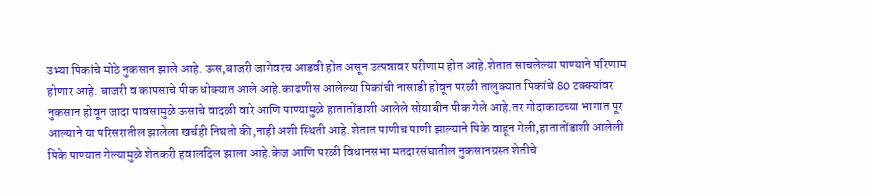उभ्या पिकांचे मोठे नुकसान झाले आहे. ऊस,बाजरी जागेवरच आडवी होत असून उत्पन्नावर परीणाम होत आहे.शेतात साचलेल्या पाण्याने परिणाम होणार आहे. बाजरी व कापसाचे पीक धोक्यात आले आहे.काढणीस आलेल्या पिकांची नासाडी होवून परळी तालुक्यात पिकांचे 80 टक्क्यांवर नुकसान होवून जादा पावसामुळे ऊसाचे वादळी वारे आणि पाण्यामुळे हातातोंडाशी आलेले सोयाबीन पीक गेले आहे.तर गोदाकाठच्या भागात पूर आल्याने या परिसरातील झालेला खर्चही निघतो की,नाही अशी स्थिती आहे.शेतात पाणीच पाणी झाल्याने पिके वाहून गेली,हातातोंडाशी आलेली पिके पाण्यात गेल्यामुळे शेतकरी हवालदिल झाला आहे.केज आणि परळी विधानसभा मतदारसंघातील नुकसानग्रस्त शेतीचे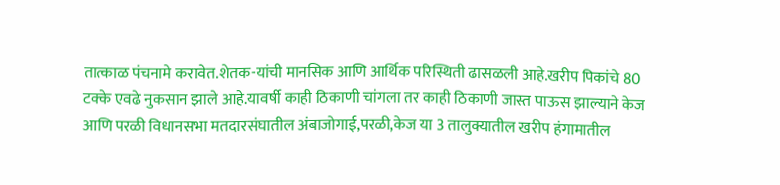तात्काळ पंचनामे करावेत.शेतक-यांची मानसिक आणि आर्थिक परिस्थिती ढासळली आहे.खरीप पिकांचे 80 टक्के एवढे नुकसान झाले आहे.यावर्षी काही ठिकाणी चांगला तर काही ठिकाणी जास्त पाऊस झाल्याने केज आणि परळी विधानसभा मतदारसंघातील अंबाजोगाई,परळी,केज या 3 तालुक्यातील खरीप हंगामातील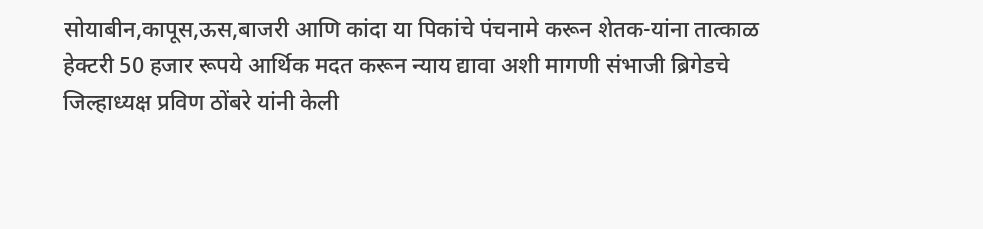सोयाबीन,कापूस,ऊस,बाजरी आणि कांदा या पिकांचे पंचनामे करून शेतक-यांना तात्काळ हेक्टरी 50 हजार रूपये आर्थिक मदत करून न्याय द्यावा अशी मागणी संभाजी ब्रिगेडचे जिल्हाध्यक्ष प्रविण ठोंबरे यांनी केली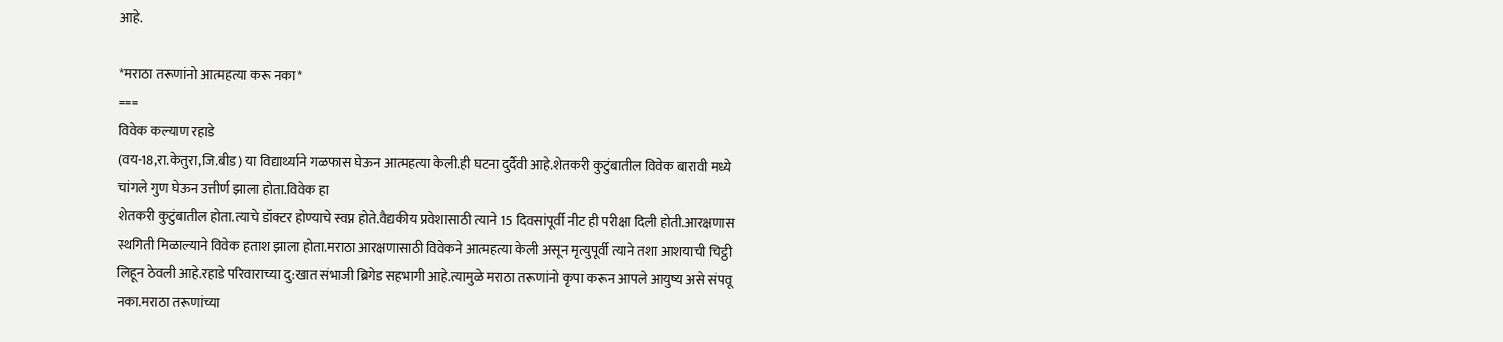आहे.

*मराठा तरूणांनो आत्महत्या करू नका*
===
विवेक कल्याण रहाडे
(वय-18,रा.केतुरा,जि.बीड) या विद्यार्थ्याने गळफास घेऊन आत्महत्या केली.ही घटना दुर्दैवी आहे.शेतकरी कुटुंबातील विवेक बारावी मध्ये चांगले गुण घेऊन उत्तीर्ण झाला होता.विवेक हा
शेतकरी कुटुंबातील होता.त्याचे डॉक्टर होण्याचे स्वप्न होते.वैद्यकीय प्रवेशासाठी त्याने 15 दिवसांपूर्वी नीट ही परीक्षा दिली होती.आरक्षणास स्थगिती मिळाल्याने विवेक हताश झाला होता.मराठा आरक्षणासाठी विवेकने आत्महत्या केली असून मृत्युपूर्वी त्याने तशा आशयाची चिट्ठी लिहून ठेवली आहे.रहाडे परिवाराच्या दु:खात संभाजी ब्रिगेड सहभागी आहे.त्यामुळे मराठा तरूणांनो कृपा करून आपले आयुष्य असे संपवू नका.मराठा तरूणांच्या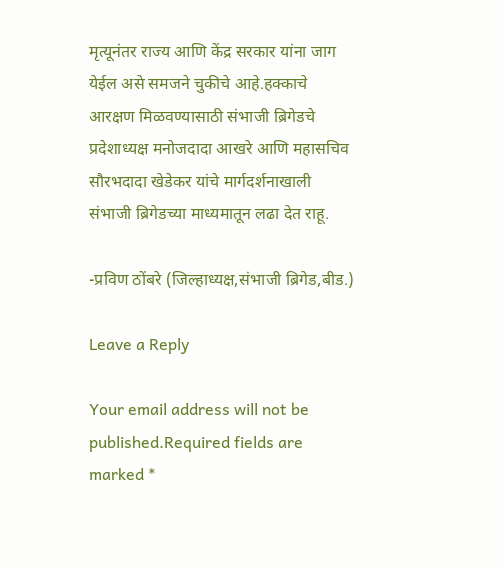मृत्यूनंतर राज्य आणि केंद्र सरकार यांना जाग येईल असे समजने चुकीचे आहे.हक्काचे आरक्षण मिळवण्यासाठी संभाजी ब्रिगेडचे प्रदेशाध्यक्ष मनोजदादा आखरे आणि महासचिव सौरभदादा खेडेकर यांचे मार्गदर्शनाखाली संभाजी ब्रिगेडच्या माध्यमातून लढा देत राहू.

-प्रविण ठोंबरे (जिल्हाध्यक्ष,संभाजी ब्रिगेड,बीड.)

Leave a Reply

Your email address will not be published.Required fields are marked *